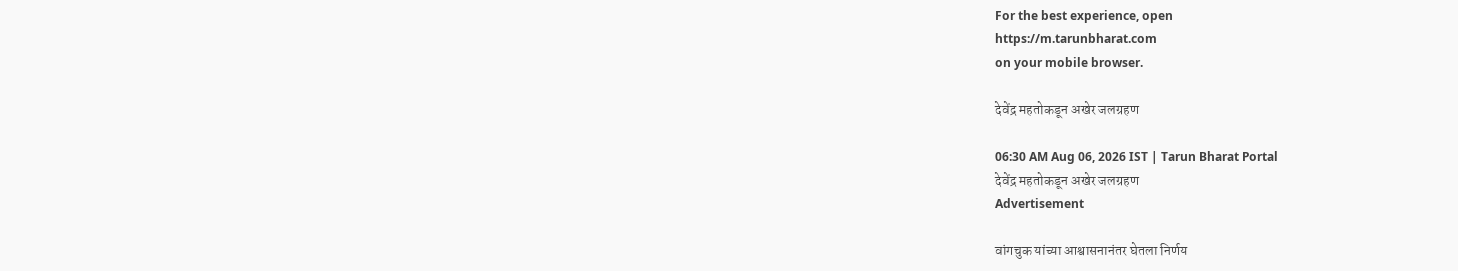For the best experience, open
https://m.tarunbharat.com
on your mobile browser.

देवेंद्र महतोकडून अखेर जलग्रहण

06:30 AM Aug 06, 2026 IST | Tarun Bharat Portal
देवेंद्र महतोकडून अखेर जलग्रहण
Advertisement

वांगचुक यांच्या आश्वासनानंतर घेतला निर्णय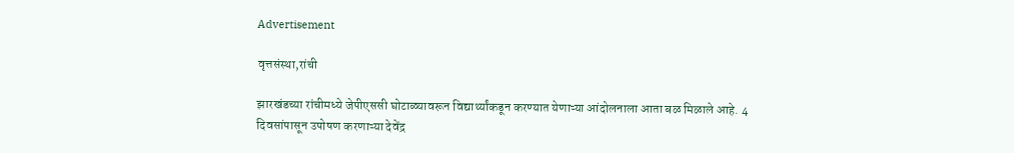Advertisement

वृत्तसंस्था,रांची

झारखंडच्या रांचीमध्ये जेपीएससी घोटाळ्यावरून विद्यार्थ्यांकडून करण्यात येणाऱ्या आंदोलनाला आता बळ मिळाले आहे. 4 दिवसांपासून उपोषण करणाऱ्या देवेंद्र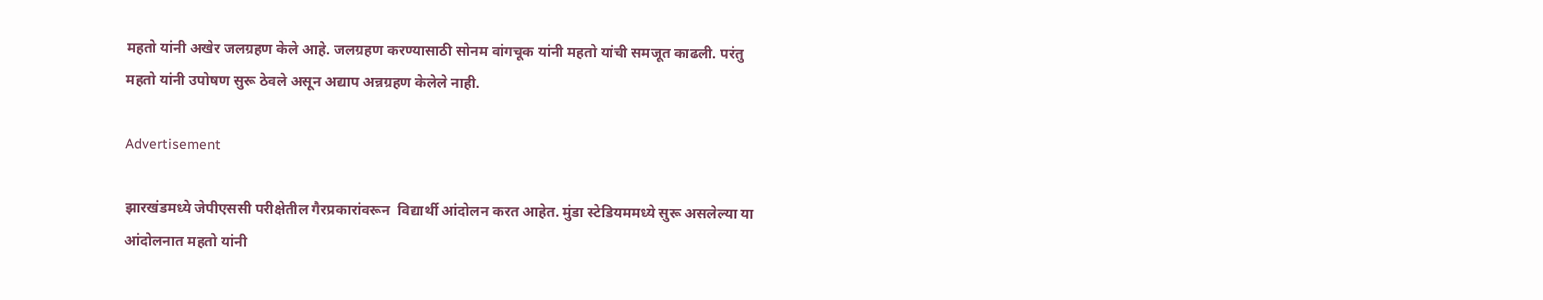महतो यांनी अखेर जलग्रहण केले आहे. जलग्रहण करण्यासाठी सोनम वांगचूक यांनी महतो यांची समजूत काढली. परंतु महतो यांनी उपोषण सुरू ठेवले असून अद्याप अन्नग्रहण केलेले नाही.

Advertisement

झारखंडमध्ये जेपीएससी परीक्षेतील गैरप्रकारांवरून  विद्यार्थी आंदोलन करत आहेत. मुंडा स्टेडियममध्ये सुरू असलेल्या या आंदोलनात महतो यांनी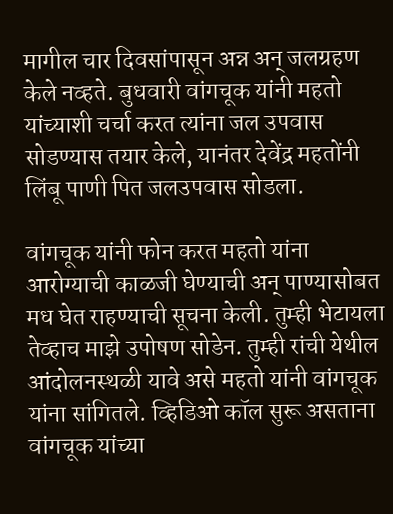मागील चार दिवसांपासून अन्न अन् जलग्रहण केले नव्हते. बुधवारी वांगचूक यांनी महतो यांच्याशी चर्चा करत त्यांना जल उपवास सोडण्यास तयार केले, यानंतर देवेंद्र महतोंनी लिंबू पाणी पित जलउपवास सोडला.

वांगचूक यांनी फोन करत महतो यांना आरोग्याची काळजी घेण्याची अन् पाण्यासोबत मध घेत राहण्याची सूचना केली. तुम्ही भेटायला तेव्हाच माझे उपोषण सोडेन. तुम्ही रांची येथील आंदोलनस्थळी यावे असे महतो यांनी वांगचूक यांना सांगितले. व्हिडिओ कॉल सुरू असताना वांगचूक यांच्या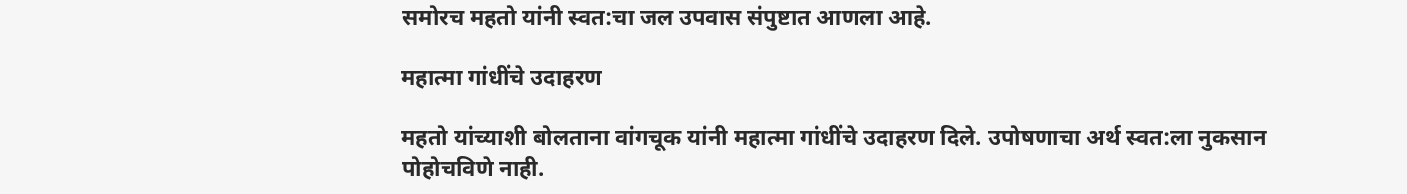समोरच महतो यांनी स्वत:चा जल उपवास संपुष्टात आणला आहे.

महात्मा गांधींचे उदाहरण

महतो यांच्याशी बोलताना वांगचूक यांनी महात्मा गांधींचे उदाहरण दिले. उपोषणाचा अर्थ स्वत:ला नुकसान पोहोचविणे नाही.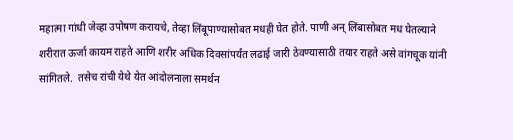महात्मा गांधी जेव्हा उपोषण करायचे, तेव्हा लिंबूपाण्यासोबत मधही घेत होते. पाणी अन् लिंबासोबत मध घेतल्याने शरीरात ऊर्जा कायम राहते आणि शरीर अधिक दिवसांपर्यंत लढाई जारी ठेवण्यासाठी तयार राहते असे वांगचूक यांनी सांगितले.  तसेच रांची येथे येत आंदोलनाला समर्थन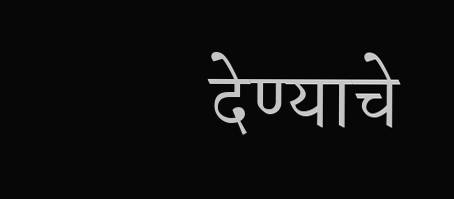देण्याचे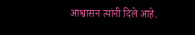आश्वासन त्यांनी दिले आहे.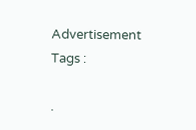Advertisement
Tags :

.